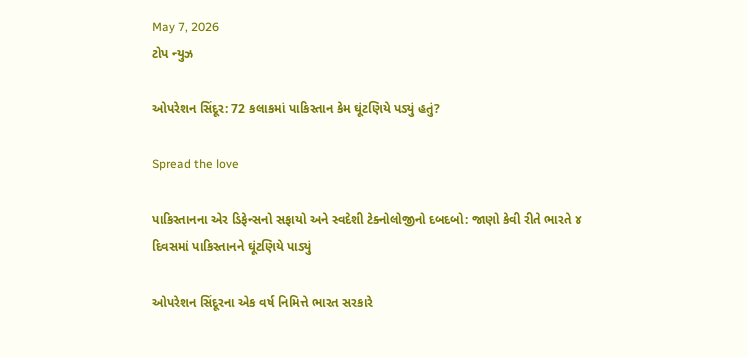May 7, 2026
ટોપ ન્યુઝ

ઓપરેશન સિંદૂર: 72 કલાકમાં પાકિસ્તાન કેમ ઘૂંટણિયે પડ્યું હતું?

Spread the love

પાકિસ્તાનના એર ડિફેન્સનો સફાયો અને સ્વદેશી ટેક્નોલોજીનો દબદબો: જાણો કેવી રીતે ભારતે ૪ દિવસમાં પાકિસ્તાનને ઘૂંટણિયે પાડ્યું

ઓપરેશન સિંદૂરના એક વર્ષ નિમિત્તે ભારત સરકારે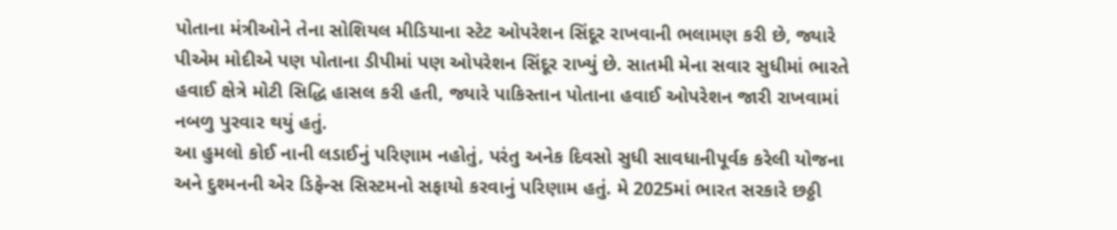પોતાના મંત્રીઓને તેના સોશિયલ મીડિયાના સ્ટેટ ઓપરેશન સિંદૂર રાખવાની ભલામણ કરી છે, જ્યારે પીએમ મોદીએ પણ પોતાના ડીપીમાં પણ ઓપરેશન સિંદૂર રાખ્યું છે. સાતમી મેના સવાર સુધીમાં ભારતે હવાઈ ક્ષેત્રે મોટી સિદ્ધિ હાસલ કરી હતી, જ્યારે પાકિસ્તાન પોતાના હવાઈ ઓપરેશન જારી રાખવામાં નબળુ પુરવાર થયું હતું.
આ હુમલો કોઈ નાની લડાઈનું પરિણામ નહોતું, પરંતુ અનેક દિવસો સુધી સાવધાનીપૂર્વક કરેલી યોજના અને દુશ્મનની એર ડિફેન્સ સિસ્ટમનો સફાયો કરવાનું પરિણામ હતું. મે 2025માં ભારત સરકારે છઠ્ઠી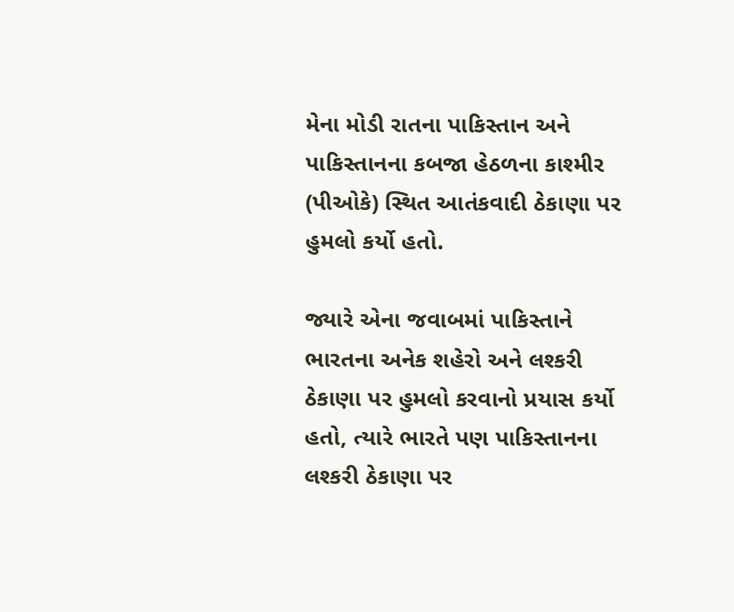મેના મોડી રાતના પાકિસ્તાન અને પાકિસ્તાનના કબજા હેઠળના કાશ્મીર (પીઓકે) સ્થિત આતંકવાદી ઠેકાણા પર હુમલો કર્યો હતો.

જ્યારે એના જવાબમાં પાકિસ્તાને ભારતના અનેક શહેરો અને લશ્કરી ઠેકાણા પર હુમલો કરવાનો પ્રયાસ કર્યો હતો, ત્યારે ભારતે પણ પાકિસ્તાનના લશ્કરી ઠેકાણા પર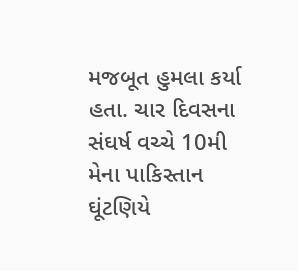મજબૂત હુમલા કર્યા હતા. ચાર દિવસના સંઘર્ષ વચ્ચે 10મી મેના પાકિસ્તાન ઘૂંટણિયે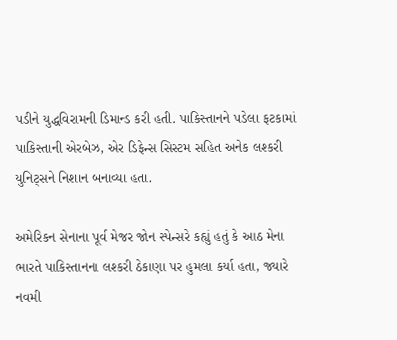પડીને યુદ્ધવિરામની ડિમાન્ડ કરી હતી. પાકિસ્તાનને પડેલા ફટકામાં પાકિસ્તાની એરબેઝ, એર ડિફેન્સ સિસ્ટમ સહિત અનેક લશ્કરી યુનિટ્સને નિશાન બનાવ્યા હતા.

અમેરિકન સેનાના પૂર્વ મેજર જોન સ્પેન્સરે કહ્યું હતું કે આઠ મેના ભારતે પાકિસ્તાનના લશ્કરી ઠેકાણા પર હુમલા કર્યા હતા, જ્યારે નવમી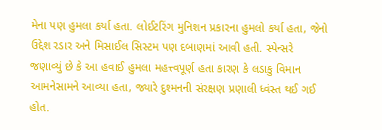મેના પણ હુમલા કર્યા હતા. લોઈટરિંગ મુનિશન પ્રકારના હુમલો કર્યા હતા, જેનો ઉદ્દેશ રડાર અને મિસાઈલ સિસ્ટમ પણ દબાણમાં આવી હતી. સ્પેન્સરે જણાવ્યું છે કે આ હવાઈ હુમલા મહત્ત્વપૂર્ણ હતા કારણ કે લડાકુ વિમાન આમનેસામને આવ્યા હતા, જ્યારે દુશ્મનની સંરક્ષણ પ્રણાલી ધ્વંસ્ત થઈ ગઈ હોત.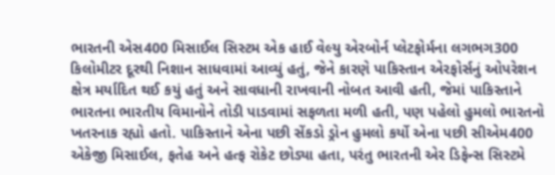ભારતની એસ400 મિસાઈલ સિસ્ટમ એક હાઈ વેલ્યુ એરબોર્ન પ્લેટફોર્મના લગભગ300 કિલોમીટર દૂરથી નિશાન સાધવામાં આવ્યું હતું, જેને કારણે પાકિસ્તાન એરફોર્સનું ઓપરેશન ક્ષેત્ર મર્યાદિત થઈ કયું હતું અને સાવધાની રાખવાની નોબત આવી હતી, જેમાં પાકિસ્તાને ભારતના ભારતીય વિમાનોને તોડી પાડવામાં સફળતા મળી હતી, પણ પહેલો હુમલો ભારતનો ખતરનાક રહ્યો હતો. પાકિસ્તાને એના પછી સેંકડો ડ્રોન હુમલો કર્યો એના પછી સીએમ400 એકેજી મિસાઈલ, ફતેહ અને હત્ફ રોકેટ છોડ્યા હતા, પરંતુ ભારતની એર ડિફેન્સ સિસ્ટમે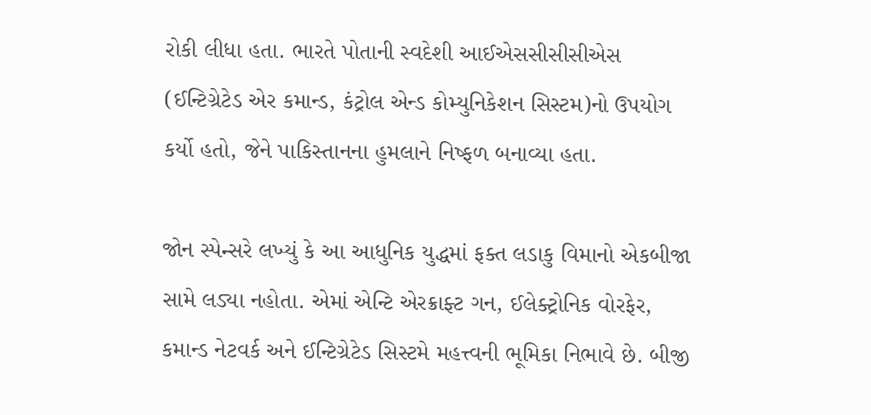રોકી લીધા હતા. ભારતે પોતાની સ્વદેશી આઈએસસીસીસીએસ (ઈન્ટિગ્રેટેડ એર કમાન્ડ, કંટ્રોલ એન્ડ કોમ્યુનિકેશન સિસ્ટમ)નો ઉપયોગ કર્યો હતો, જેને પાકિસ્તાનના હુમલાને નિષ્ફળ બનાવ્યા હતા.

જોન સ્પેન્સરે લખ્યું કે આ આધુનિક યુદ્ધમાં ફક્ત લડાકુ વિમાનો એકબીજા સામે લડ્યા નહોતા. એમાં એન્ટિ એરક્રાફ્ટ ગન, ઈલેક્ટ્રોનિક વોરફેર, કમાન્ડ નેટવર્ક અને ઈન્ટિગ્રેટેડ સિસ્ટમે મહત્ત્વની ભૂમિકા નિભાવે છે. બીજી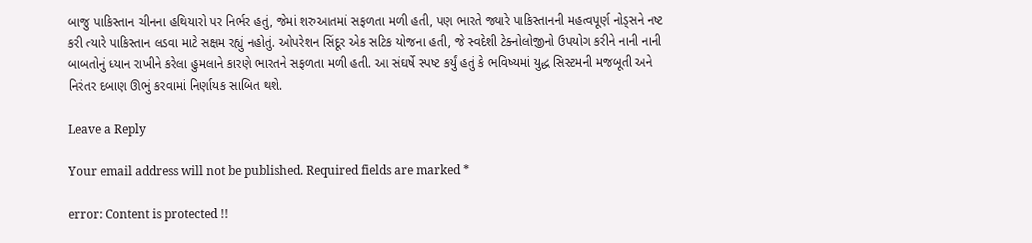બાજુ પાકિસ્તાન ચીનના હથિયારો પર નિર્ભર હતું, જેમાં શરુઆતમાં સફળતા મળી હતી, પણ ભારતે જ્યારે પાકિસ્તાનની મહત્વપૂર્ણ નોડ્સને નષ્ટ કરી ત્યારે પાકિસ્તાન લડવા માટે સક્ષમ રહ્યું નહોતું. ઓપરેશન સિંદૂર એક સટિક યોજના હતી, જે સ્વદેશી ટેક્નોલોજીનો ઉપયોગ કરીને નાની નાની બાબતોનું ધ્યાન રાખીને કરેલા હુમલાને કારણે ભારતને સફળતા મળી હતી. આ સંઘર્ષે સ્પષ્ટ કર્યું હતું કે ભવિષ્યમાં યુદ્ધ સિસ્ટમની મજબૂતી અને નિરંતર દબાણ ઊભું કરવામાં નિર્ણાયક સાબિત થશે.

Leave a Reply

Your email address will not be published. Required fields are marked *

error: Content is protected !!